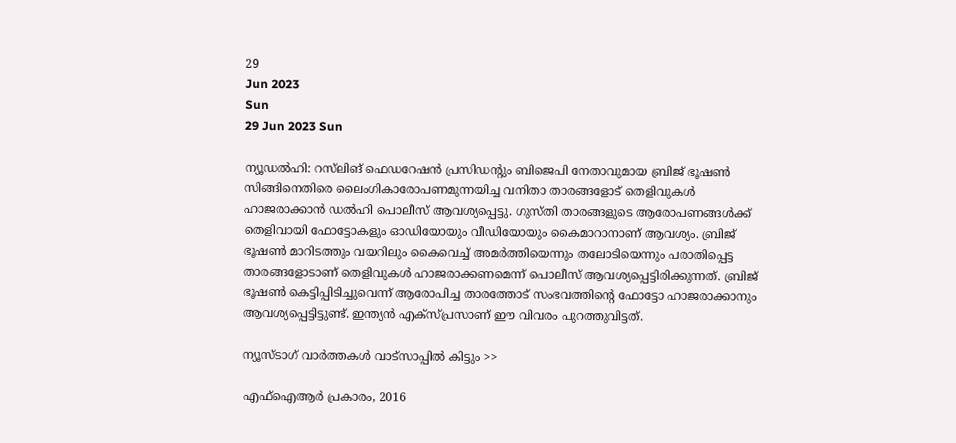29
Jun 2023
Sun
29 Jun 2023 Sun

ന്യൂഡൽഹി: റസ്‌ലിങ് ഫെഡറേഷന്‍ പ്രസിഡന്റും ബിജെപി നേതാവുമായ ബ്രിജ് ഭൂഷണ്‍ സിങ്ങിനെതിരെ ലൈംഗികാരോപണമുന്നയിച്ച വനിതാ താരങ്ങളോട് തെളിവുകള്‍ ഹാജരാക്കാന്‍ ഡല്‍ഹി പൊലീസ് ആവശ്യപ്പെട്ടു. ഗുസ്തി താരങ്ങളുടെ ആരോപണങ്ങള്‍ക്ക് തെളിവായി ഫോട്ടോകളും ഓഡിയോയും വീഡിയോയും കൈമാറാനാണ് ആവശ്യം. ബ്രിജ് ഭൂഷൺ മാറിടത്തും വയറിലും കൈവെച്ച് അമർത്തിയെന്നും തലോടിയെന്നും പരാതിപ്പെട്ട താരങ്ങളോടാണ് തെളിവുകൾ ഹാജരാക്കണമെന്ന് പൊലീസ് ആവശ്യപ്പെട്ടിരിക്കുന്നത്. ബ്രിജ് ഭൂഷൺ കെട്ടിപ്പിടിച്ചുവെന്ന് ആരോപിച്ച താരത്തോട് സംഭവത്തിന്റെ ഫോട്ടോ ഹാജരാക്കാനും ആവശ്യപ്പെട്ടിട്ടുണ്ട്. ഇന്ത്യൻ എക്‌സ്പ്രസാണ് ഈ വിവരം പുറത്തുവിട്ടത്.

ന്യൂസ്ടാഗ് വാര്‍ത്തകള്‍ വാട്‌സാപ്പില്‍ കിട്ടും >>

എഫ്‌ഐആർ പ്രകാരം, 2016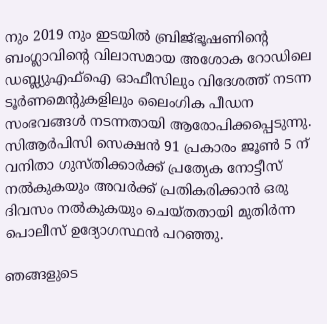നും 2019 നും ഇടയിൽ ബ്രിജ്ഭൂഷണിന്റെ ബംഗ്ലാവിന്റെ വിലാസമായ അശോക റോഡിലെ ഡബ്ല്യുഎഫ്‌ഐ ഓഫീസിലും വിദേശത്ത് നടന്ന ടൂർണമെന്റുകളിലും ലൈംഗിക പീഡന സംഭവങ്ങൾ നടന്നതായി ആരോപിക്കപ്പെടുന്നു. സിആർപിസി സെക്ഷൻ 91 പ്രകാരം ജൂൺ 5 ന് വനിതാ ഗുസ്തിക്കാർക്ക് പ്രത്യേക നോട്ടീസ് നൽകുകയും അവർക്ക് പ്രതികരിക്കാൻ ഒരു ദിവസം നൽകുകയും ചെയ്തതായി മുതിർന്ന പൊലീസ് ഉദ്യോഗസ്ഥൻ പറഞ്ഞു.

ഞങ്ങളുടെ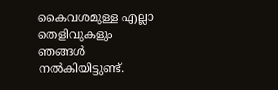കൈവശമുള്ള എല്ലാ തെളിവുകളും ഞങ്ങൾ നൽകിയിട്ടുണ്ട്.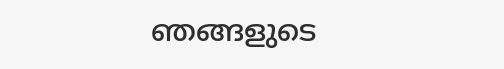ഞങ്ങളുടെ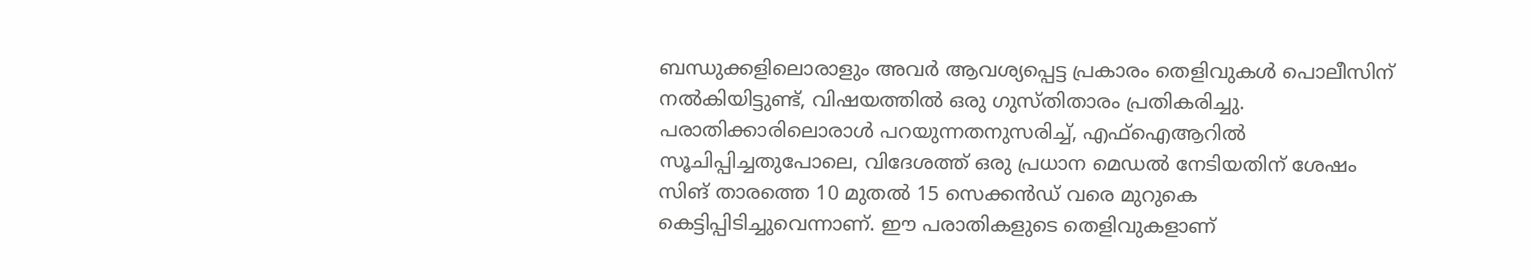ബന്ധുക്കളിലൊരാളും അവർ ആവശ്യപ്പെട്ട പ്രകാരം തെളിവുകൾ പൊലീസിന് നൽകിയിട്ടുണ്ട്, വിഷയത്തിൽ ഒരു ഗുസ്തിതാരം പ്രതികരിച്ചു. പരാതിക്കാരിലൊരാൾ പറയുന്നതനുസരിച്ച്, എഫ്‌ഐആറിൽ സൂചിപ്പിച്ചതുപോലെ, വിദേശത്ത് ഒരു പ്രധാന മെഡൽ നേടിയതിന് ശേഷം സിങ് താരത്തെ 10 മുതൽ 15 സെക്കൻഡ് വരെ മുറുകെ കെട്ടിപ്പിടിച്ചുവെന്നാണ്. ഈ പരാതികളുടെ തെളിവുകളാണ്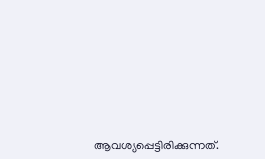ആവശ്യപ്പെട്ടിരിക്കുന്നത്.